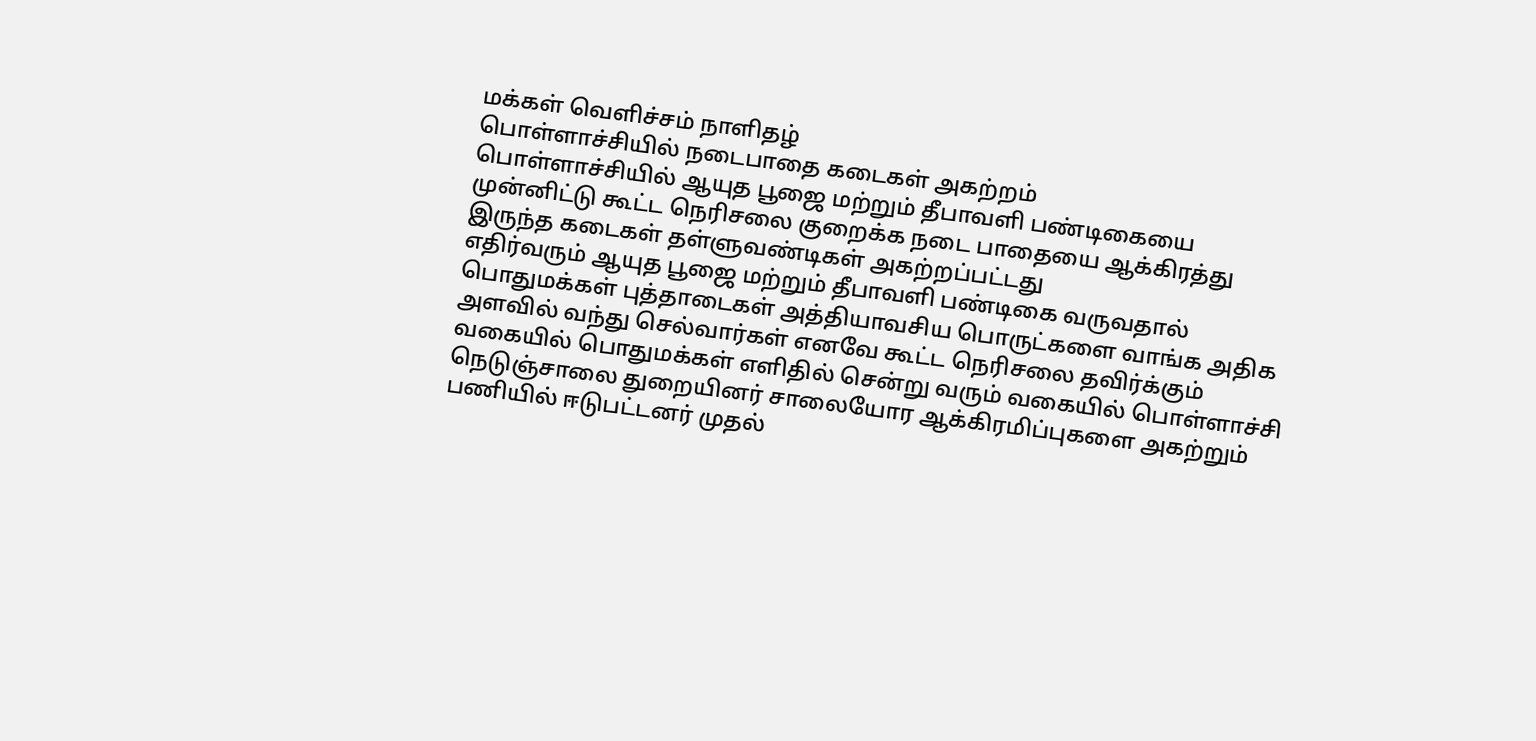மக்கள் வெளிச்சம் நாளிதழ்
பொள்ளாச்சியில் நடைபாதை கடைகள் அகற்றம்
பொள்ளாச்சியில் ஆயுத பூஜை மற்றும் தீபாவளி பண்டிகையை முன்னிட்டு கூட்ட நெரிசலை குறைக்க நடை பாதையை ஆக்கிரத்து இருந்த கடைகள் தள்ளுவண்டிகள் அகற்றப்பட்டது
எதிர்வரும் ஆயுத பூஜை மற்றும் தீபாவளி பண்டிகை வருவதால் பொதுமக்கள் புத்தாடைகள் அத்தியாவசிய பொருட்களை வாங்க அதிக அளவில் வந்து செல்வார்கள் எனவே கூட்ட நெரிசலை தவிர்க்கும் வகையில் பொதுமக்கள் எளிதில் சென்று வரும் வகையில் பொள்ளாச்சி நெடுஞ்சாலை துறையினர் சாலையோர ஆக்கிரமிப்புகளை அகற்றும் பணியில் ஈடுபட்டனர் முதல்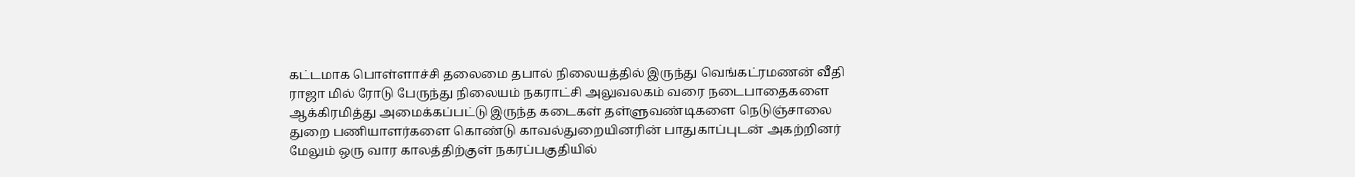கட்டமாக பொள்ளாச்சி தலைமை தபால் நிலையத்தில் இருந்து வெங்கட்ரமணன் வீதி ராஜா மில் ரோடு பேருந்து நிலையம் நகராட்சி அலுவலகம் வரை நடைபாதைகளை ஆக்கிரமித்து அமைக்கப்பட்டு இருந்த கடைகள் தள்ளுவண்டிகளை நெடுஞ்சாலை துறை பணியாளர்களை கொண்டு காவல்துறையினரின் பாதுகாப்புடன் அகற்றினர் மேலும் ஒரு வார காலத்திற்குள் நகரப்பகுதியில்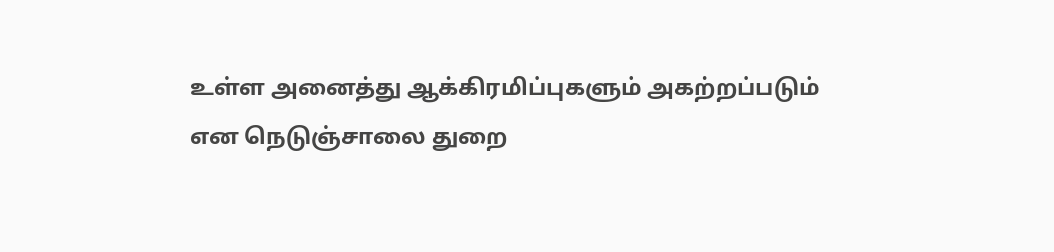உள்ள அனைத்து ஆக்கிரமிப்புகளும் அகற்றப்படும் என நெடுஞ்சாலை துறை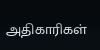அதிகாரிகள்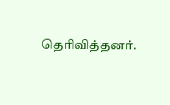தெரிவித்தனர்.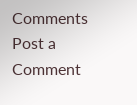Comments
Post a Comment